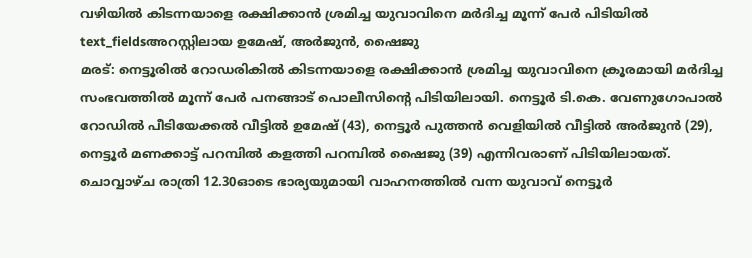വഴിയിൽ കിടന്നയാളെ രക്ഷിക്കാൻ ശ്രമിച്ച യുവാവിനെ മർദിച്ച മൂന്ന് പേർ പിടിയിൽ
text_fieldsഅറസ്റ്റിലായ ഉമേഷ്, അർജുൻ, ഷൈജു
മരട്: നെട്ടൂരിൽ റോഡരികിൽ കിടന്നയാളെ രക്ഷിക്കാൻ ശ്രമിച്ച യുവാവിനെ ക്രൂരമായി മർദിച്ച സംഭവത്തിൽ മൂന്ന് പേർ പനങ്ങാട് പൊലീസിന്റെ പിടിയിലായി. നെട്ടൂർ ടി.കെ. വേണുഗോപാൽ റോഡിൽ പീടിയേക്കൽ വീട്ടിൽ ഉമേഷ് (43), നെട്ടൂർ പുത്തൻ വെളിയിൽ വീട്ടിൽ അർജുൻ (29), നെട്ടൂർ മണക്കാട്ട് പറമ്പിൽ കളത്തി പറമ്പിൽ ഷൈജു (39) എന്നിവരാണ് പിടിയിലായത്.
ചൊവ്വാഴ്ച രാത്രി 12.30ഓടെ ഭാര്യയുമായി വാഹനത്തിൽ വന്ന യുവാവ് നെട്ടൂർ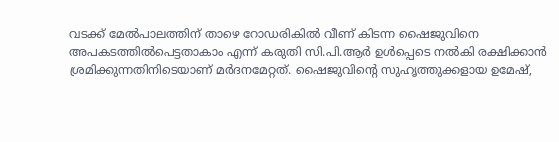വടക്ക് മേൽപാലത്തിന് താഴെ റോഡരികിൽ വീണ് കിടന്ന ഷൈജുവിനെ അപകടത്തിൽപെട്ടതാകാം എന്ന് കരുതി സി.പി.ആർ ഉൾപ്പെടെ നൽകി രക്ഷിക്കാൻ ശ്രമിക്കുന്നതിനിടെയാണ് മർദനമേറ്റത്. ഷൈജുവിന്റെ സുഹൃത്തുക്കളായ ഉമേഷ്,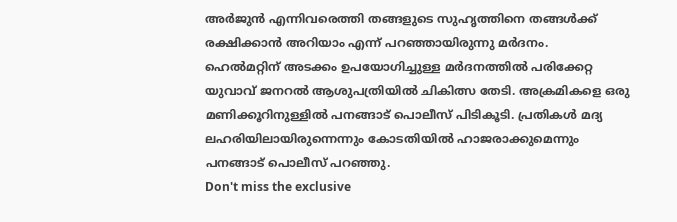അർജുൻ എന്നിവരെത്തി തങ്ങളുടെ സുഹൃത്തിനെ തങ്ങൾക്ക് രക്ഷിക്കാൻ അറിയാം എന്ന് പറഞ്ഞായിരുന്നു മർദനം.
ഹെൽമറ്റിന് അടക്കം ഉപയോഗിച്ചുള്ള മർദനത്തിൽ പരിക്കേറ്റ യുവാവ് ജനറൽ ആശുപത്രിയിൽ ചികിത്സ തേടി. അക്രമികളെ ഒരു മണിക്കൂറിനുള്ളിൽ പനങ്ങാട് പൊലീസ് പിടികൂടി. പ്രതികൾ മദ്യ ലഹരിയിലായിരുന്നെന്നും കോടതിയിൽ ഹാജരാക്കുമെന്നും പനങ്ങാട് പൊലീസ് പറഞ്ഞു.
Don't miss the exclusive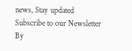news, Stay updated
Subscribe to our Newsletter
By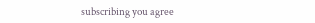subscribing you agree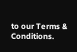to our Terms & Conditions.